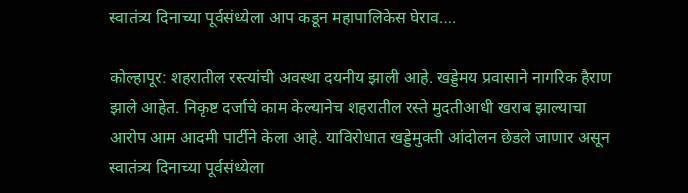स्वातंत्र्य दिनाच्या पूर्वसंध्येला आप कडून महापालिकेस घेराव….

कोल्हापूर: शहरातील रस्त्यांची अवस्था दयनीय झाली आहे. खड्डेमय प्रवासाने नागरिक हैराण झाले आहेत. निकृष्ट दर्जाचे काम केल्यानेच शहरातील रस्ते मुदतीआधी खराब झाल्याचा आरोप आम आदमी पार्टीने केला आहे. याविरोधात खड्डेमुक्ती आंदोलन छेडले जाणार असून स्वातंत्र्य दिनाच्या पूर्वसंध्येला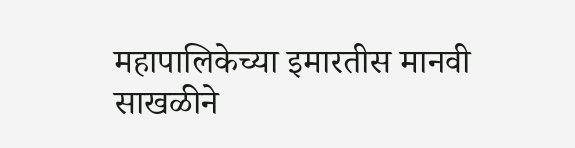महापालिकेच्या इमारतीस मानवी साखळीने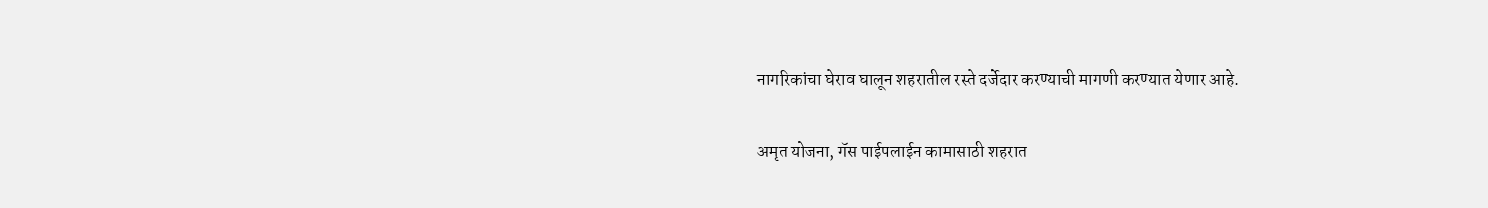नागरिकांचा घेराव घालून शहरातील रस्ते दर्जेदार करण्याची मागणी करण्यात येणार आहे.

अमृत योजना, गॅस पाईपलाईन कामासाठी शहरात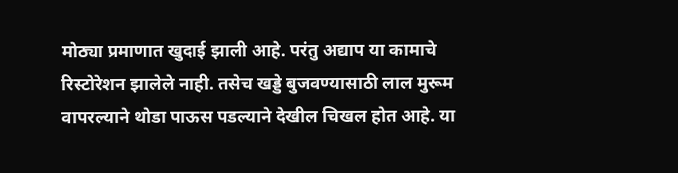मोठ्या प्रमाणात खुदाई झाली आहे. परंतु अद्याप या कामाचे रिस्टोरेशन झालेले नाही. तसेच खड्डे बुजवण्यासाठी लाल मुरूम वापरल्याने थोडा पाऊस पडल्याने देखील चिखल होत आहे. या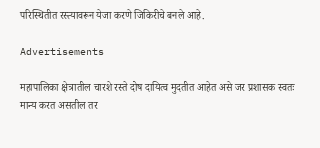परिस्थितीत रस्त्यावरून येजा करणे जिकिरीचे बनले आहे.

Advertisements

महापालिका क्षेत्रातील चारशे रस्ते दोष दायित्व मुदतीत आहेत असे जर प्रशासक स्वतः मान्य करत असतील तर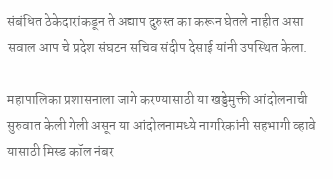संबंधित ठेकेदारांकडून ते अद्याप दुरुस्त का करून घेतले नाहीत असा सवाल आप चे प्रदेश संघटन सचिव संदीप देसाई यांनी उपस्थित केला.

महापालिका प्रशासनाला जागे करण्यासाठी या खड्डेमुक्ती आंदोलनाची सुरुवात केली गेली असून या आंदोलनामध्ये नागरिकांनी सहभागी व्हावे यासाठी मिस्ड कॉल नंबर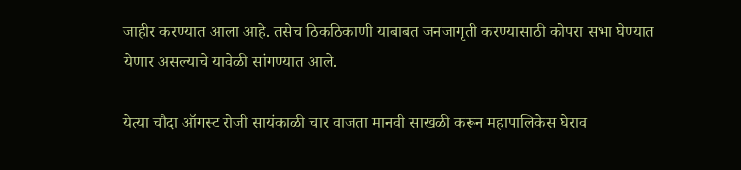जाहीर करण्यात आला आहे. तसेच ठिकठिकाणी याबाबत जनजागृती करण्यासाठी कोपरा सभा घेण्यात येणार असल्याचे यावेळी सांगण्यात आले.

येत्या चौदा ऑगस्ट रोजी सायंकाळी चार वाजता मानवी साखळी करून महापालिकेस घेराव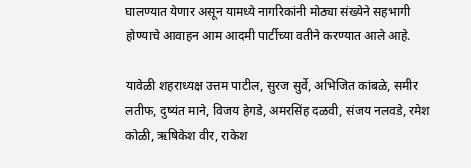घालण्यात येणार असून यामध्ये नागरिकांनी मोठ्या संख्येने सहभागी होण्याचे आवाहन आम आदमी पार्टीच्या वतीने करण्यात आले आहे.

यावेळी शहराध्यक्ष उत्तम पाटील, सुरज सुर्वे, अभिजित कांबळे, समीर लतीफ, दुष्यंत माने, विजय हेगडे, अमरसिंह दळवी, संजय नलवडे, रमेश कोळी, ऋषिकेश वीर, राकेश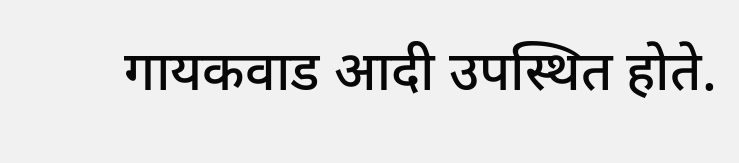गायकवाड आदी उपस्थित होते.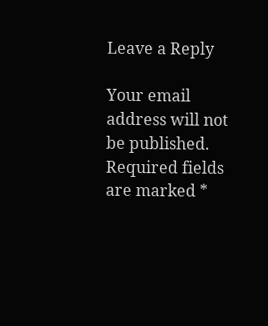Leave a Reply

Your email address will not be published. Required fields are marked *